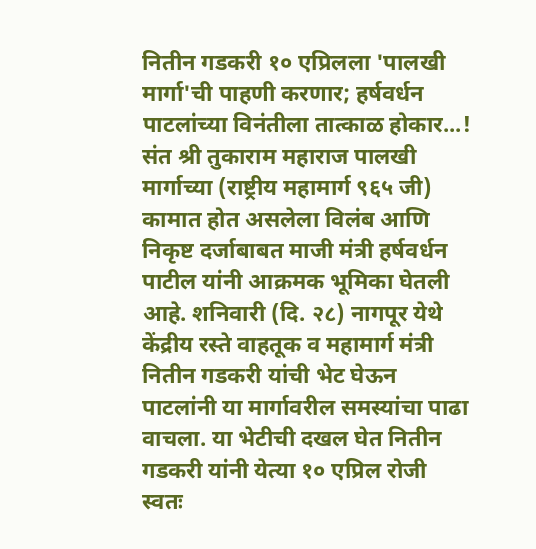नितीन गडकरी १० एप्रिलला 'पालखी मार्गा'ची पाहणी करणार; हर्षवर्धन पाटलांच्या विनंतीला तात्काळ होकार...! संत श्री तुकाराम महाराज पालखी मार्गाच्या (राष्ट्रीय महामार्ग ९६५ जी) कामात होत असलेला विलंब आणि निकृष्ट दर्जाबाबत माजी मंत्री हर्षवर्धन पाटील यांनी आक्रमक भूमिका घेतली आहे. शनिवारी (दि. २८) नागपूर येथे केंद्रीय रस्ते वाहतूक व महामार्ग मंत्री नितीन गडकरी यांची भेट घेऊन पाटलांनी या मार्गावरील समस्यांचा पाढा वाचला. या भेटीची दखल घेत नितीन गडकरी यांनी येत्या १० एप्रिल रोजी स्वतः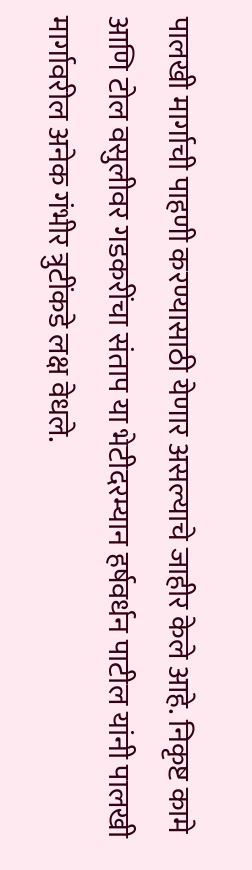पालखी मार्गाची पाहणी करण्यासाठी येणार असल्याचे जाहीर केले आहे. निकृष्ट कामे आणि टोल वसुलीवर गडकरींचा संताप या भेटीदरम्यान हर्षवर्धन पाटील यांनी पालखी मार्गावरील अनेक गंभीर त्रुटींकडे लक्ष वेधले.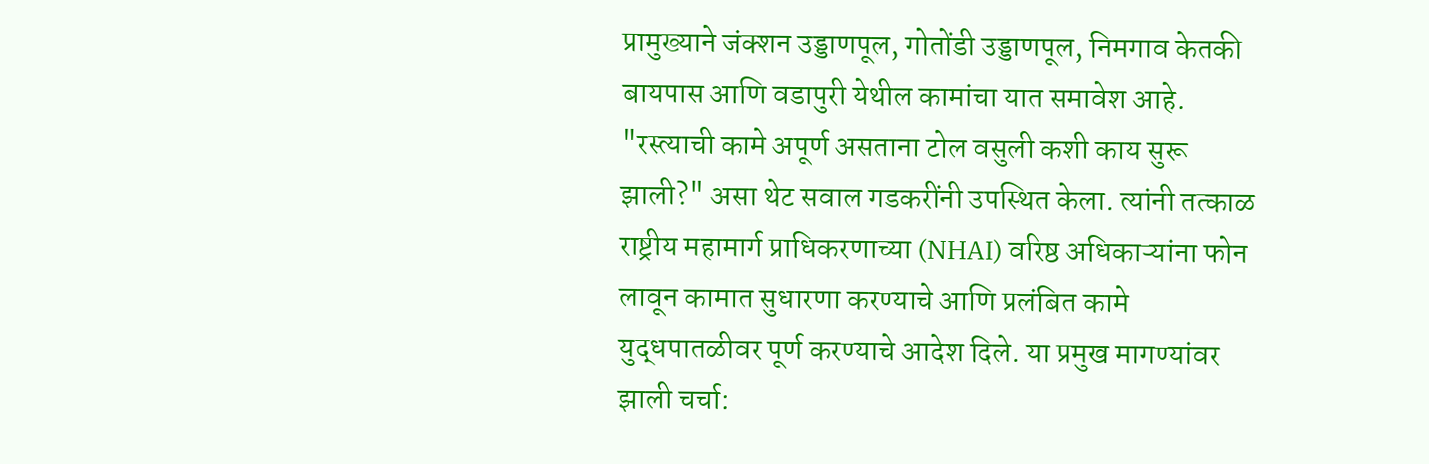प्रामुख्याने जंक्शन उड्डाणपूल, गोतोंडी उड्डाणपूल, निमगाव केतकी बायपास आणि वडापुरी येथील कामांचा यात समावेश आहे. "रस्त्याची कामे अपूर्ण असताना टोल वसुली कशी काय सुरू झाली?" असा थेट सवाल गडकरींनी उपस्थित केला. त्यांनी तत्काळ राष्ट्रीय महामार्ग प्राधिकरणाच्या (NHAI) वरिष्ठ अधिकाऱ्यांना फोन लावून कामात सुधारणा करण्याचे आणि प्रलंबित कामे युद्धपातळीवर पूर्ण करण्याचे आदेश दिले. या प्रमुख मागण्यांवर झाली चर्चा: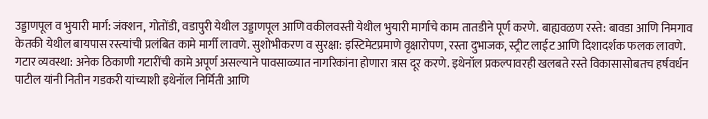उड्डाणपूल व भुयारी मार्ग: जंक्शन, गोतोंडी, वडापुरी येथील उड्डाणपूल आणि वकीलवस्ती येथील भुयारी मार्गाचे काम तातडीने पूर्ण करणे. बाह्यवळण रस्ते: बावडा आणि निमगाव केतकी येथील बायपास रस्त्यांची प्रलंबित कामे मार्गी लावणे. सुशोभीकरण व सुरक्षा: इस्टिमेटप्रमाणे वृक्षारोपण, रस्ता दुभाजक, स्ट्रीट लाईट आणि दिशादर्शक फलक लावणे. गटार व्यवस्था: अनेक ठिकाणी गटारींची कामे अपूर्ण असल्याने पावसाळ्यात नागरिकांना होणारा त्रास दूर करणे. इथेनॉल प्रकल्पावरही खलबते रस्ते विकासासोबतच हर्षवर्धन पाटील यांनी नितीन गडकरी यांच्याशी इथेनॉल निर्मिती आणि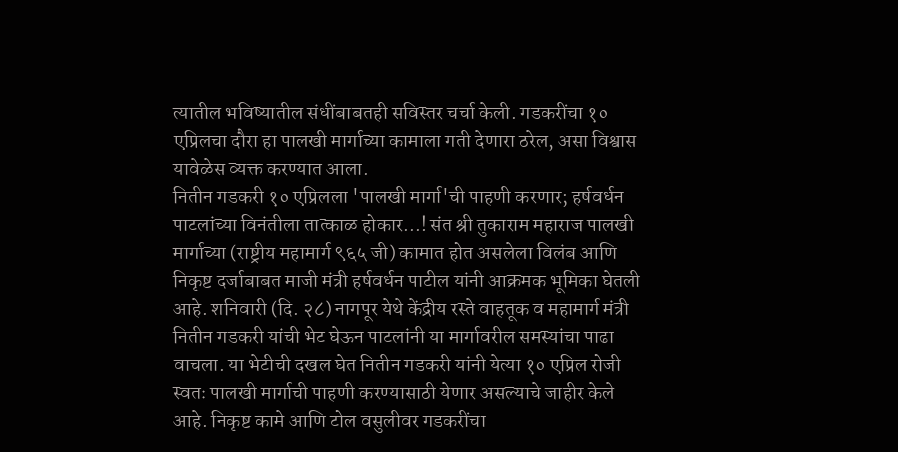त्यातील भविष्यातील संधींबाबतही सविस्तर चर्चा केली. गडकरींचा १० एप्रिलचा दौरा हा पालखी मार्गाच्या कामाला गती देणारा ठरेल, असा विश्वास यावेळेस व्यक्त करण्यात आला.
नितीन गडकरी १० एप्रिलला 'पालखी मार्गा'ची पाहणी करणार; हर्षवर्धन पाटलांच्या विनंतीला तात्काळ होकार...! संत श्री तुकाराम महाराज पालखी मार्गाच्या (राष्ट्रीय महामार्ग ९६५ जी) कामात होत असलेला विलंब आणि निकृष्ट दर्जाबाबत माजी मंत्री हर्षवर्धन पाटील यांनी आक्रमक भूमिका घेतली आहे. शनिवारी (दि. २८) नागपूर येथे केंद्रीय रस्ते वाहतूक व महामार्ग मंत्री नितीन गडकरी यांची भेट घेऊन पाटलांनी या मार्गावरील समस्यांचा पाढा वाचला. या भेटीची दखल घेत नितीन गडकरी यांनी येत्या १० एप्रिल रोजी स्वतः पालखी मार्गाची पाहणी करण्यासाठी येणार असल्याचे जाहीर केले आहे. निकृष्ट कामे आणि टोल वसुलीवर गडकरींचा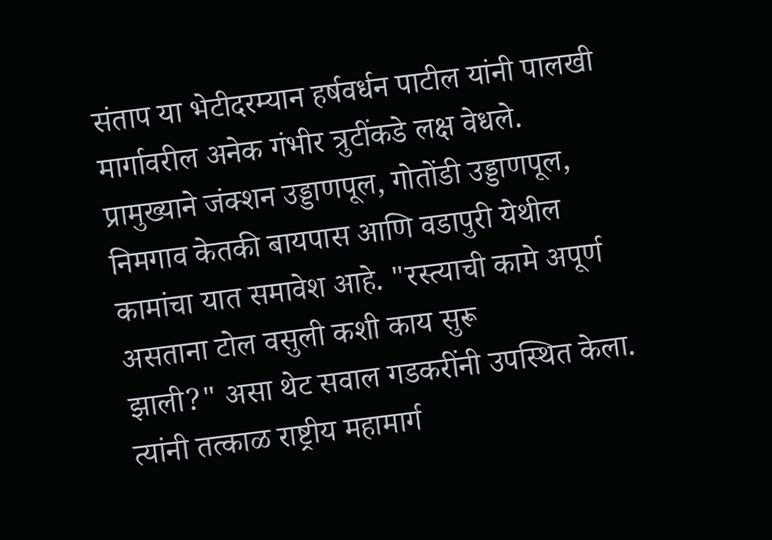संताप या भेटीदरम्यान हर्षवर्धन पाटील यांनी पालखी मार्गावरील अनेक गंभीर त्रुटींकडे लक्ष वेधले. प्रामुख्याने जंक्शन उड्डाणपूल, गोतोंडी उड्डाणपूल, निमगाव केतकी बायपास आणि वडापुरी येथील कामांचा यात समावेश आहे. "रस्त्याची कामे अपूर्ण असताना टोल वसुली कशी काय सुरू
झाली?" असा थेट सवाल गडकरींनी उपस्थित केला. त्यांनी तत्काळ राष्ट्रीय महामार्ग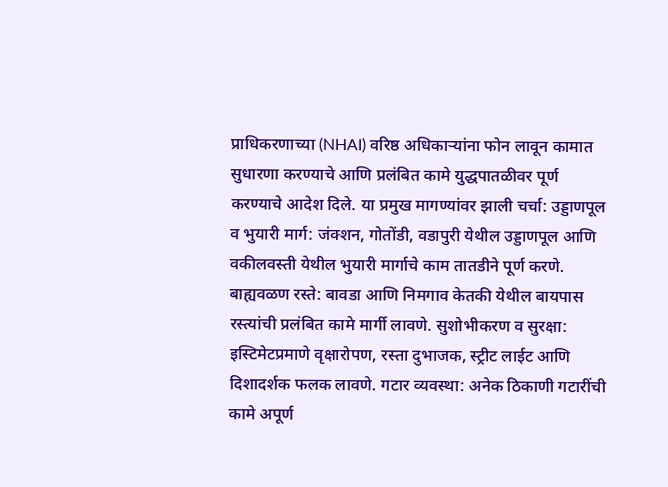प्राधिकरणाच्या (NHAI) वरिष्ठ अधिकाऱ्यांना फोन लावून कामात सुधारणा करण्याचे आणि प्रलंबित कामे युद्धपातळीवर पूर्ण करण्याचे आदेश दिले. या प्रमुख मागण्यांवर झाली चर्चा: उड्डाणपूल व भुयारी मार्ग: जंक्शन, गोतोंडी, वडापुरी येथील उड्डाणपूल आणि वकीलवस्ती येथील भुयारी मार्गाचे काम तातडीने पूर्ण करणे. बाह्यवळण रस्ते: बावडा आणि निमगाव केतकी येथील बायपास रस्त्यांची प्रलंबित कामे मार्गी लावणे. सुशोभीकरण व सुरक्षा: इस्टिमेटप्रमाणे वृक्षारोपण, रस्ता दुभाजक, स्ट्रीट लाईट आणि दिशादर्शक फलक लावणे. गटार व्यवस्था: अनेक ठिकाणी गटारींची कामे अपूर्ण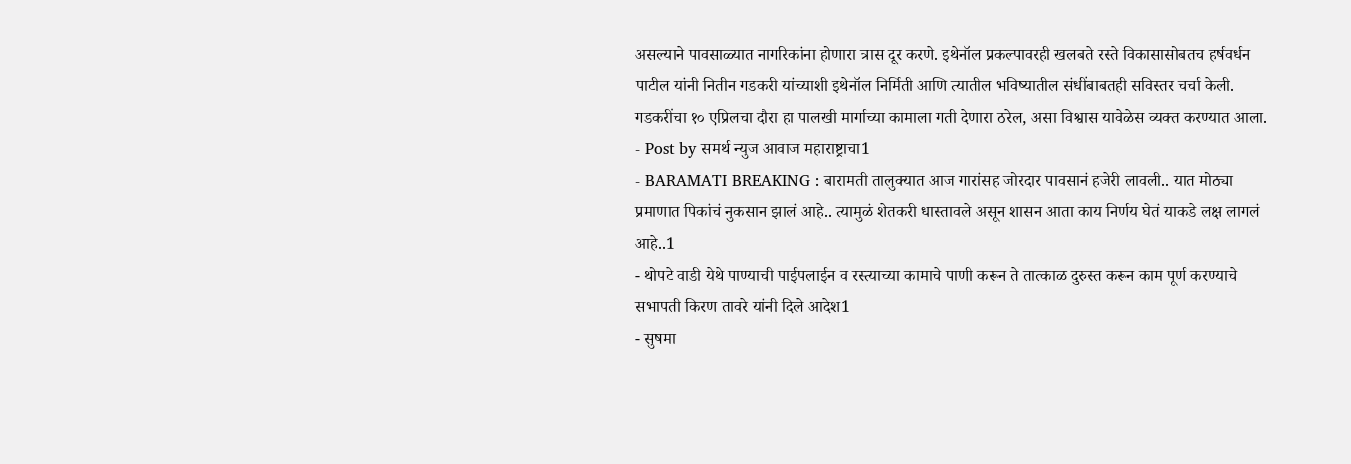असल्याने पावसाळ्यात नागरिकांना होणारा त्रास दूर करणे. इथेनॉल प्रकल्पावरही खलबते रस्ते विकासासोबतच हर्षवर्धन पाटील यांनी नितीन गडकरी यांच्याशी इथेनॉल निर्मिती आणि त्यातील भविष्यातील संधींबाबतही सविस्तर चर्चा केली. गडकरींचा १० एप्रिलचा दौरा हा पालखी मार्गाच्या कामाला गती देणारा ठरेल, असा विश्वास यावेळेस व्यक्त करण्यात आला.
- Post by समर्थ न्युज आवाज महाराष्ट्राचा1
- BARAMATI BREAKING : बारामती तालुक्यात आज गारांसह जोरदार पावसानं हजेरी लावली.. यात मोठ्या प्रमाणात पिकांचं नुकसान झालं आहे.. त्यामुळं शेतकरी धास्तावले असून शासन आता काय निर्णय घेतं याकडे लक्ष लागलं आहे..1
- थोपटे वाडी येथे पाण्याची पाईपलाईन व रस्त्याच्या कामाचे पाणी करून ते तात्काळ दुरुस्त करून काम पूर्ण करण्याचे सभापती किरण तावरे यांनी दिले आदेश1
- सुषमा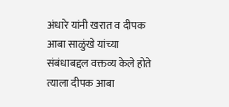अंधारे यांनी खरात व दीपक आबा साळुंखे यांच्या संबंधाबद्दल वक्तव्य केले होते त्याला दीपक आबा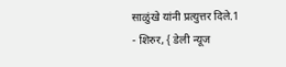साळुंखे यांनी प्रत्युत्तर दिले.1
- शिरुर, { डेली न्यूज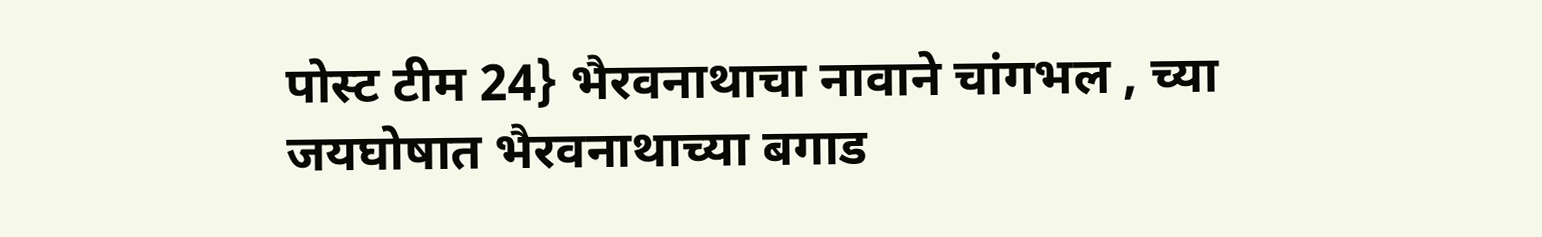पोस्ट टीम 24} भैरवनाथाचा नावाने चांगभल , च्या जयघोषात भैरवनाथाच्या बगाड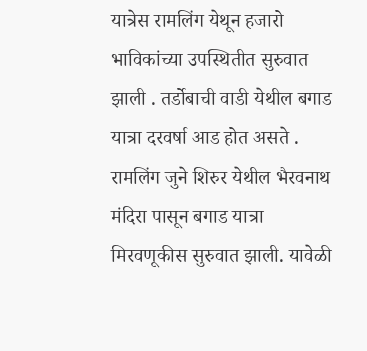यात्रेस रामलिंग येथून हजारो भाविकांच्या उपस्थितीत सुरुवात झाली . तर्डोबाची वाडी येथील बगाड यात्रा दरवर्षा आड होत असते . रामलिंग जुने शिरुर येथील भैरवनाथ मंदिरा पासून बगाड यात्रा मिरवणूकीस सुरुवात झाली. यावेळी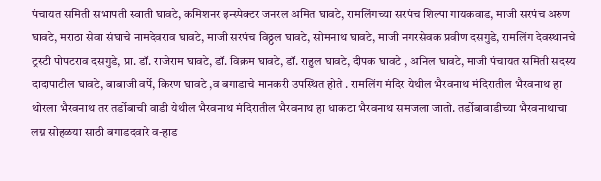पंचायत समिती सभापती स्वाती घावटे, कमिशनर इन्स्पेक्टर जनरल अमित घावटे, रामलिंगच्या सरपंच शिल्पा गायकवाड, माजी सरपंच अरुण घावटे, मराठा सेवा संघाचे नामदेवराव घावटे, माजी सरपंच विठ्ठल घावटे, सोमनाथ घावटे, माजी नगरसेवक प्रवीण दसगुडे, रामलिंग देवस्थानचे ट्रस्टी पोपटराव दसगुडे, प्रा. डॉ. राजेराम घावटे, डॉ. विक्रम घावटे, डॉ. राहुल घावटे, दीपक घावटे , अनिल घावटे, माजी पंचायत समिती सदस्य दादापाटील घावटे, बाबाजी वर्पे, किरण घावटे ,व बगाडाचे मानकरी उपस्थित होते . रामलिंग मंदिर येथील भैरवनाथ मंदिरातील भैरवनाथ हा थोरला भैरवनाथ तर तर्डोबाची वाडी येथील भैरवनाथ मंदिरातील भैरवनाथ हा धाकटा भैरवनाथ समजला जातो. तर्डोबावाडीच्या भैरवनाथाचा लग्न सोहळया साठी बगाडदवारे व-हाड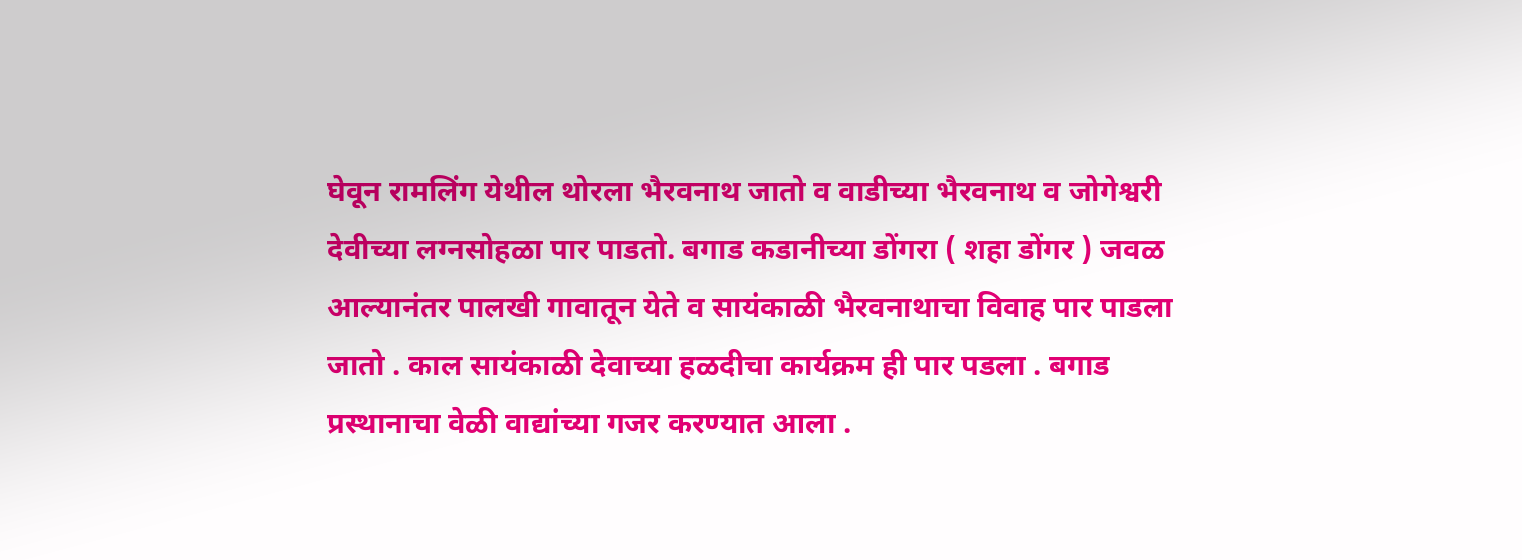घेवून रामलिंग येथील थोरला भैरवनाथ जातो व वाडीच्या भैरवनाथ व जोगेश्वरी देवीच्या लग्नसोहळा पार पाडतो. बगाड कडानीच्या डोंगरा ( शहा डोंगर ) जवळ आल्यानंतर पालखी गावातून येते व सायंकाळी भैरवनाथाचा विवाह पार पाडला जातो . काल सायंकाळी देवाच्या हळदीचा कार्यक्रम ही पार पडला . बगाड प्रस्थानाचा वेळी वाद्यांच्या गजर करण्यात आला .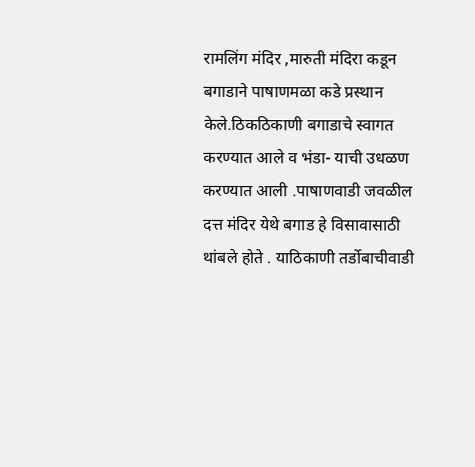रामलिंग मंदिर ,मारुती मंदिरा कडून बगाडाने पाषाणमळा कडे प्रस्थान केले.ठिकठिकाणी बगाडाचे स्वागत करण्यात आले व भंडा- याची उधळण करण्यात आली .पाषाणवाडी जवळील दत्त मंदिर येथे बगाड हे विसावासाठी थांबले होते . याठिकाणी तर्डोबाचीवाडी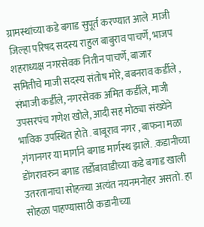ग्रामस्थांच्या कडे बगाड सुपूर्त करण्यात आले .माजी जिल्हा परिषद सदस्य राहुल बाबुराव पाचर्णे, भाजप शहराध्यक्ष नगरसेवक नितीन पाचर्णे, बाजार समितीचे माजी सदस्य संतोष मोरे, बबनराव कर्डीले , संभाजी कर्डीले, नगरसेवक अमित कर्डीले, माजी उपसरपंच गणेश खोले, आदी सह मोठ्या संख्येने भाविक उपस्थित होते . बाबूराव नगर , बाफना मळा ,गंगानगर या मार्गाने बगाड मार्गस्थ झाले. .कडानीच्या डोंगरावरुन बगाड तर्डोबावाडीच्या कडे बगाड खाली उतरतानाचा सोहळ्या अत्यंत नयनमनोहर असतो. हा सोहळा पाहण्यासाठी कडानीच्या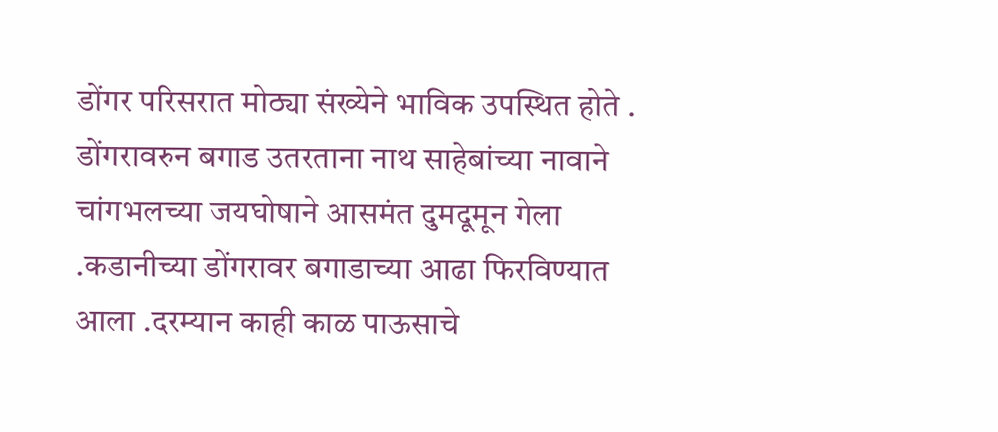डोंगर परिसरात मोठ्या संख्येने भाविक उपस्थित होते . डोंगरावरुन बगाड उतरताना नाथ साहेबांच्या नावाने चांगभलच्या जयघोषाने आसमंत दुमदूमून गेला .कडानीच्या डोंगरावर बगाडाच्या आढा फिरविण्यात आला .दरम्यान काही काळ पाऊसाचे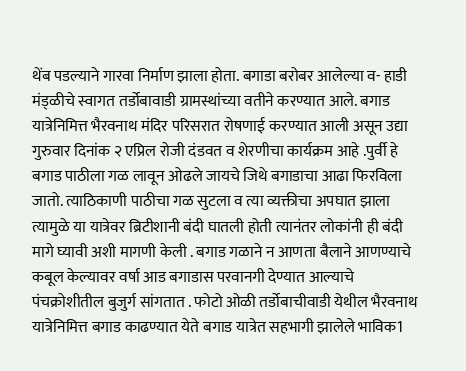थेंब पडल्याने गारवा निर्माण झाला होता. बगाडा बरोबर आलेल्या व- हाडी मंड्ळीचे स्वागत तर्डोबावाडी ग्रामस्थांच्या वतीने करण्यात आले. बगाड यात्रेनिमित्त भैरवनाथ मंदिर परिसरात रोषणाई करण्यात आली असून उद्या गुरुवार दिनांक २ एप्रिल रोजी दंडवत व शेरणीचा कार्यक्रम आहे .पुर्वी हे बगाड पाठीला गळ लावून ओढले जायचे जिथे बगाडाचा आढा फिरविला जातो. त्याठिकाणी पाठीचा गळ सुटला व त्या व्यक्तीचा अपघात झाला त्यामुळे या यात्रेवर ब्रिटीशानी बंदी घातली होती त्यानंतर लोकांनी ही बंदी मागे घ्यावी अशी मागणी केली . बगाड गळाने न आणता बैलाने आणण्याचे कबूल केल्यावर वर्षा आड बगाडास परवानगी देण्यात आल्याचे पंचक्रोशीतील बुजुर्ग सांगतात . फोटो ओळी तर्डोबाचीवाडी येथील भैरवनाथ यात्रेनिमित्त बगाड काढण्यात येते बगाड यात्रेत सहभागी झालेले भाविक1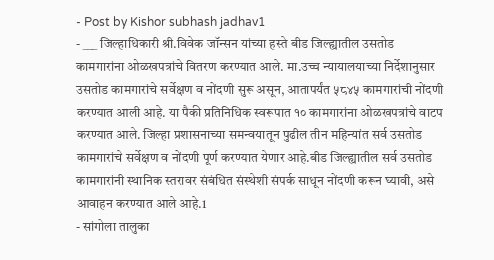- Post by Kishor subhash jadhav1
- ___ जिल्हाधिकारी श्री.विवेक जॉन्सन यांच्या हस्ते बीड जिल्ह्यातील उसतोड कामगारांना ओळखपत्रांचे वितरण करण्यात आले. मा.उच्च न्यायालयाच्या निर्देशानुसार उसतोड कामगारांचे सर्वेक्षण व नोंदणी सुरू असून, आतापर्यंत ५८४५ कामगारांची नोंदणी करण्यात आली आहे. या पैकी प्रतिनिधिक स्वरूपात १० कामगारांना ओळखपत्रांचे वाटप करण्यात आले. जिल्हा प्रशासनाच्या समन्वयातून पुढील तीन महिन्यांत सर्व उसतोड कामगारांचे सर्वेक्षण व नोंदणी पूर्ण करण्यात येणार आहे.बीड जिल्ह्यातील सर्व उसतोड कामगारांनी स्थानिक स्तरावर संबंधित संस्थेशी संपर्क साधून नोंदणी करून घ्यावी, असे आवाहन करण्यात आले आहे.1
- सांगोला तालुका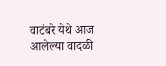वाटंबरे येथे आज आलेल्या वादळी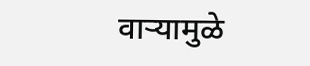वाऱ्यामुळे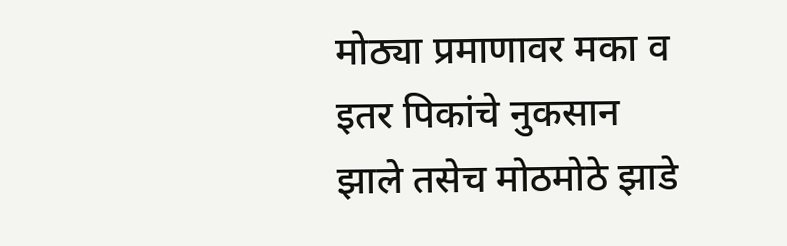मोठ्या प्रमाणावर मका व इतर पिकांचे नुकसान झाले तसेच मोठमोठे झाडे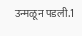उन्मळून पडली.1